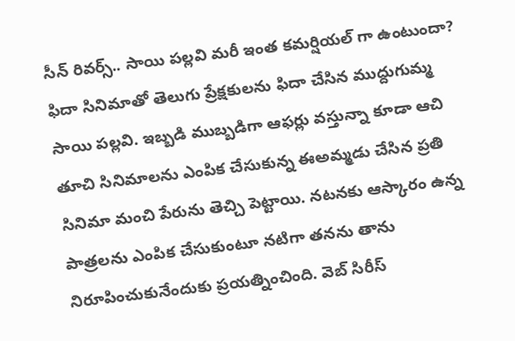సీన్ రివర్స్.. సాయి పల్లవి మరీ ఇంత కమర్షియల్ గా ఉంటుందా?
ఫిదా సినిమాతో తెలుగు ప్రేక్షకులను ఫిదా చేసిన ముద్దుగుమ్మ సాయి పల్లవి. ఇబ్బడి ముబ్బడిగా ఆఫర్లు వస్తున్నా కూడా ఆచి తూచి సినిమాలను ఎంపిక చేసుకున్న ఈఅమ్మడు చేసిన ప్రతి సినిమా మంచి పేరును తెచ్చి పెట్టాయి. నటనకు ఆస్కారం ఉన్న పాత్రలను ఎంపిక చేసుకుంటూ నటిగా తనను తాను నిరూపించుకునేందుకు ప్రయత్నించింది. వెబ్ సిరీస్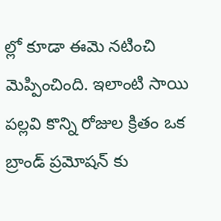ల్లో కూడా ఈమె నటించి మెప్పించింది. ఇలాంటి సాయి పల్లవి కొన్ని రోజుల క్రితం ఒక బ్రాండ్ ప్రమోషన్ కు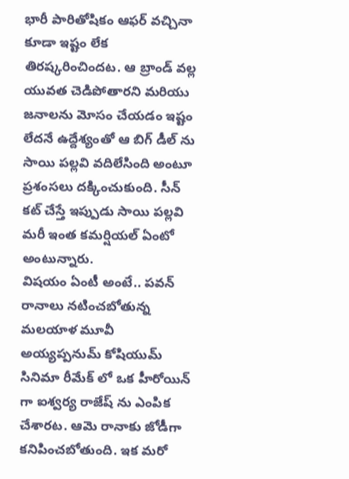భారీ పారితోషికం ఆఫర్ వచ్చినా కూడా ఇష్టం లేక తిరష్కరించిందట. ఆ బ్రాండ్ వల్ల యువత చెడిపోతారని మరియు జనాలను మోసం చేయడం ఇష్టం లేదనే ఉద్దేశ్యంతో ఆ బిగ్ డీల్ ను సాయి పల్లవి వదిలేసింది అంటూ ప్రశంసలు దక్కించుకుంది. సీన్ కట్ చేస్తే ఇప్పుడు సాయి పల్లవి మరీ ఇంత కమర్షియల్ ఏంటో అంటున్నారు.
విషయం ఏంటీ అంటే.. పవన్ రానాలు నటించబోతున్న మలయాళ మూవీ అయ్యప్పనుమ్ కోషియుమ్ సినిమా రీమేక్ లో ఒక హీరోయిన్ గా ఐశ్వర్య రాజేష్ ను ఎంపిక చేశారట. ఆమె రానాకు జోడీగా కనిపించబోతుంది. ఇక మరో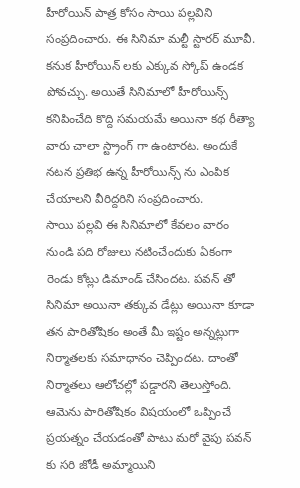హీరోయిన్ పాత్ర కోసం సాయి పల్లవిని సంప్రదించారు. ఈ సినిమా మల్టీ స్టారర్ మూవీ. కనుక హీరోయిన్ లకు ఎక్కువ స్కోప్ ఉండక పోవచ్చు. అయితే సినిమాలో హీరోయిన్స్ కనిపించేది కొద్ది సమయమే అయినా కథ రీత్యా వారు చాలా స్ట్రాంగ్ గా ఉంటారట. అందుకే నటన ప్రతిభ ఉన్న హీరోయిన్స్ ను ఎంపిక చేయాలని వీరిద్దరిని సంప్రదించారు.
సాయి పల్లవి ఈ సినిమాలో కేవలం వారం నుండి పది రోజులు నటించేందుకు ఏకంగా రెండు కోట్లు డిమాండ్ చేసిందట. పవన్ తో సినిమా అయినా తక్కువ డేట్లు అయినా కూడా తన పారితోషికం అంతే మీ ఇష్టం అన్నట్లుగా నిర్మాతలకు సమాధానం చెప్పిందట. దాంతో నిర్మాతలు ఆలోచల్లో పడ్డారని తెలుస్తోంది. ఆమెను పారితోషికం విషయంలో ఒప్పించే ప్రయత్నం చేయడంతో పాటు మరో వైపు పవన్ కు సరి జోడీ అమ్మాయిని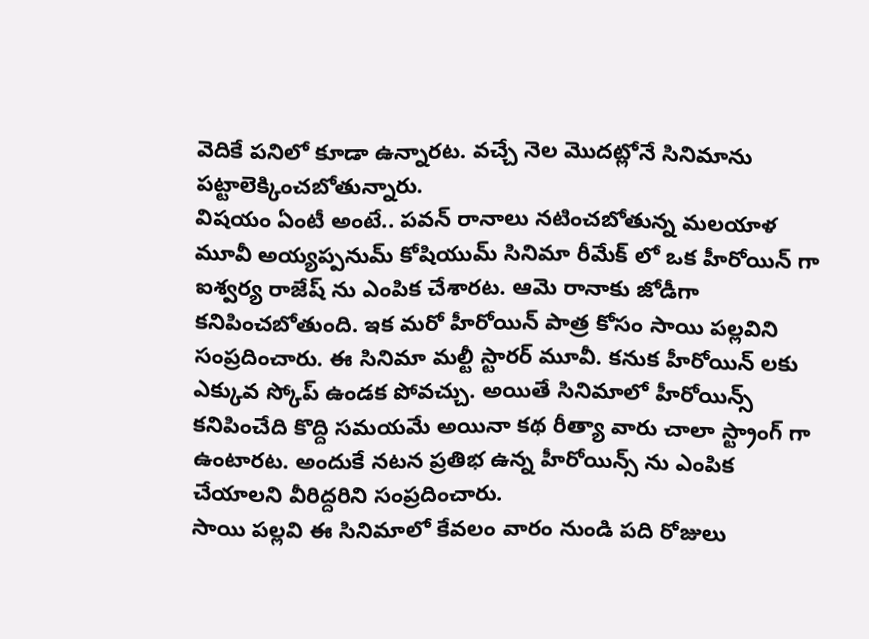వెదికే పనిలో కూడా ఉన్నారట. వచ్చే నెల మొదట్లోనే సినిమాను పట్టాలెక్కించబోతున్నారు.
విషయం ఏంటీ అంటే.. పవన్ రానాలు నటించబోతున్న మలయాళ మూవీ అయ్యప్పనుమ్ కోషియుమ్ సినిమా రీమేక్ లో ఒక హీరోయిన్ గా ఐశ్వర్య రాజేష్ ను ఎంపిక చేశారట. ఆమె రానాకు జోడీగా కనిపించబోతుంది. ఇక మరో హీరోయిన్ పాత్ర కోసం సాయి పల్లవిని సంప్రదించారు. ఈ సినిమా మల్టీ స్టారర్ మూవీ. కనుక హీరోయిన్ లకు ఎక్కువ స్కోప్ ఉండక పోవచ్చు. అయితే సినిమాలో హీరోయిన్స్ కనిపించేది కొద్ది సమయమే అయినా కథ రీత్యా వారు చాలా స్ట్రాంగ్ గా ఉంటారట. అందుకే నటన ప్రతిభ ఉన్న హీరోయిన్స్ ను ఎంపిక చేయాలని వీరిద్దరిని సంప్రదించారు.
సాయి పల్లవి ఈ సినిమాలో కేవలం వారం నుండి పది రోజులు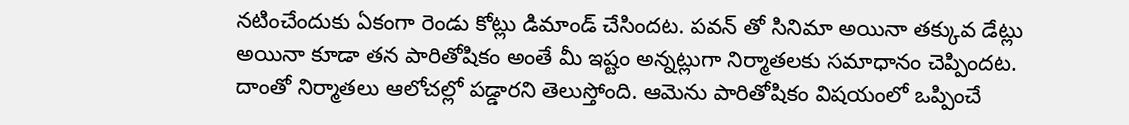నటించేందుకు ఏకంగా రెండు కోట్లు డిమాండ్ చేసిందట. పవన్ తో సినిమా అయినా తక్కువ డేట్లు అయినా కూడా తన పారితోషికం అంతే మీ ఇష్టం అన్నట్లుగా నిర్మాతలకు సమాధానం చెప్పిందట. దాంతో నిర్మాతలు ఆలోచల్లో పడ్డారని తెలుస్తోంది. ఆమెను పారితోషికం విషయంలో ఒప్పించే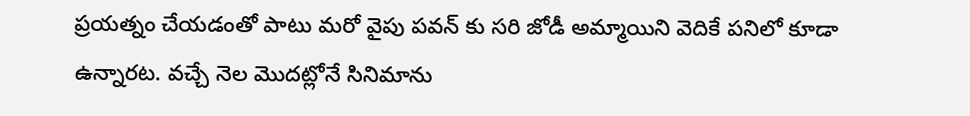ప్రయత్నం చేయడంతో పాటు మరో వైపు పవన్ కు సరి జోడీ అమ్మాయిని వెదికే పనిలో కూడా ఉన్నారట. వచ్చే నెల మొదట్లోనే సినిమాను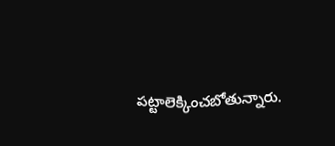పట్టాలెక్కించబోతున్నారు.